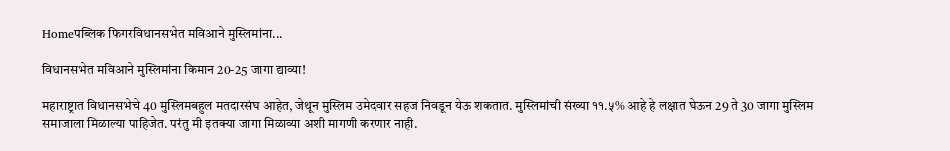Homeपब्लिक फिगरविधानसभेत मविआने मुस्लिमांना...

विधानसभेत मविआने मुस्लिमांना किमान 20-25 जागा द्याव्या!

महाराष्ट्रात विधानसभेचे 40 मुस्लिमबहुल मतदारसंघ आहेत, जेथून मुस्लिम उमेदवार सहज निवडून येऊ शकतात. मुस्लिमांची संख्या ११.५% आहे हे लक्षात घेऊन 29 ते 30 जागा मुस्लिम समाजाला मिळाल्या पाहिजेत. परंतु मी इतक्या जागा मिळाव्या अशी मागणी करणार नाही.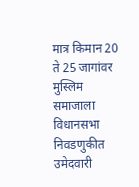मात्र किमान 20 ते 25 जागांवर मुस्लिम समाजाला विधानसभा निवडणुकीत उमेदवारी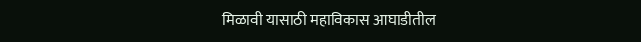मिळावी यासाठी महाविकास आघाडीतील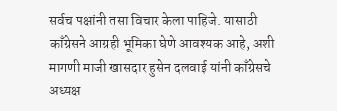सर्वच पक्षांनी तसा विचार केला पाहिजे. यासाठी काँग्रेसने आग्रही भूमिका घेणे आवश्यक आहे, अशी मागणी माजी खासदार हुसेन दलवाई यांनी काँग्रेसचे अध्यक्ष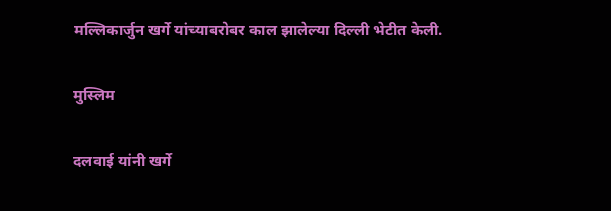मल्लिकार्जुन खर्गे यांच्याबरोबर काल झालेल्या दिल्ली भेटीत केली.

मुस्लिम

दलवाई यांनी खर्गे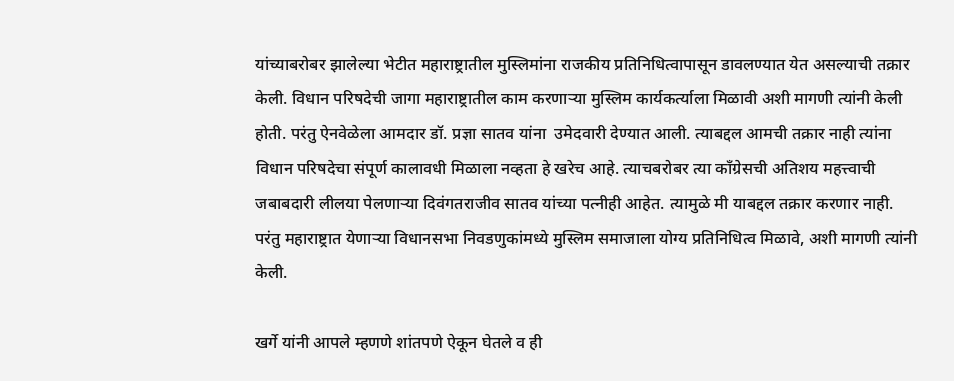यांच्याबरोबर झालेल्या भेटीत महाराष्ट्रातील मुस्लिमांना राजकीय प्रतिनिधित्वापासून डावलण्यात येत असल्याची तक्रार केली. विधान परिषदेची जागा महाराष्ट्रातील काम करणाऱ्या मुस्लिम कार्यकर्त्याला मिळावी अशी मागणी त्यांनी केली होती. परंतु ऐनवेळेला आमदार डॉ. प्रज्ञा सातव यांना  उमेदवारी देण्यात आली. त्याबद्दल आमची तक्रार नाही त्यांना विधान परिषदेचा संपूर्ण कालावधी मिळाला नव्हता हे खरेच आहे. त्याचबरोबर त्या काँग्रेसची अतिशय महत्त्वाची जबाबदारी लीलया पेलणाऱ्या दिवंगतराजीव सातव यांच्या पत्नीही आहेत. त्यामुळे मी याबद्दल तक्रार करणार नाही. परंतु महाराष्ट्रात येणाऱ्या विधानसभा निवडणुकांमध्ये मुस्लिम समाजाला योग्य प्रतिनिधित्व मिळावे, अशी मागणी त्यांनी केली.

खर्गे यांनी आपले म्हणणे शांतपणे ऐकून घेतले व ही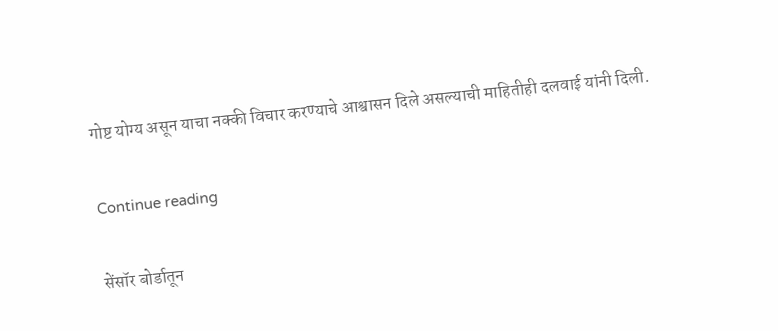गोष्ट योग्य असून याचा नक्की विचार करण्याचे आश्वासन दिले असल्याची माहितीही दलवाई यांनी दिली.

Continue reading

सेंसॉर बोर्डातून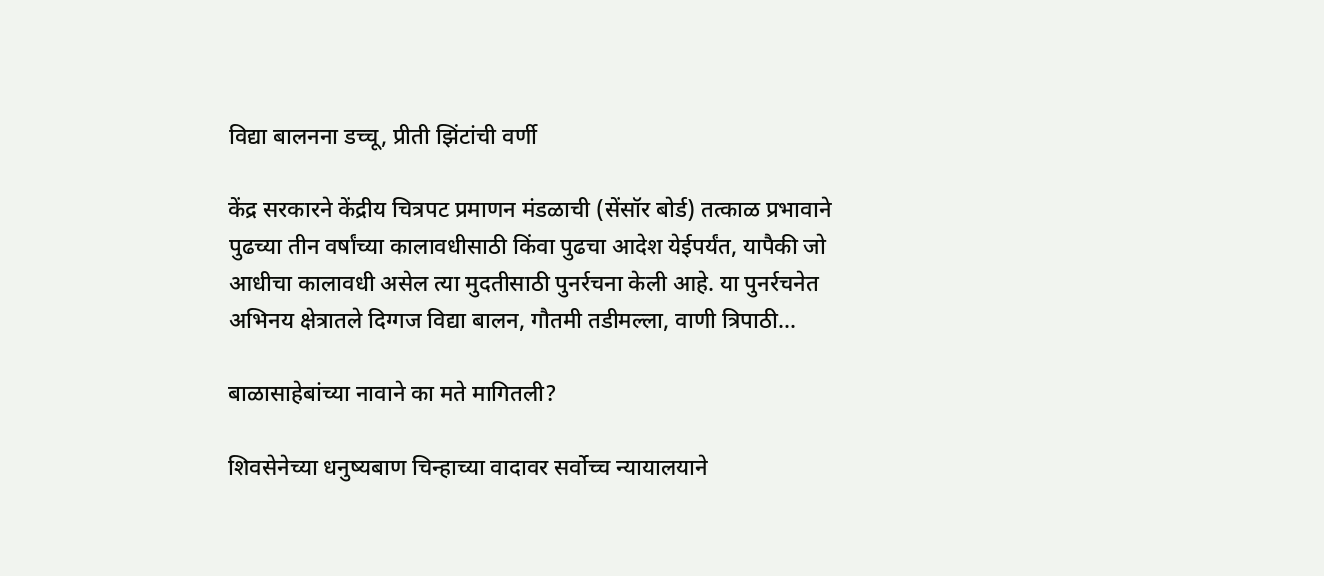विद्या बालनना डच्चू, प्रीती झिंटांची वर्णी

केंद्र सरकारने केंद्रीय चित्रपट प्रमाणन मंडळाची (सेंसॉर बोर्ड) तत्काळ प्रभावाने पुढच्या तीन वर्षांच्या कालावधीसाठी किंवा पुढचा आदेश येईपर्यंत, यापैकी जो आधीचा कालावधी असेल त्या मुदतीसाठी पुनर्रचना केली आहे. या पुनर्रचनेत अभिनय क्षेत्रातले दिग्गज विद्या बालन, गौतमी तडीमल्ला, वाणी त्रिपाठी...

बाळासाहेबांच्या नावाने का मते मागितली?

शिवसेनेच्या धनुष्यबाण चिन्हाच्या वादावर सर्वोच्च न्यायालयाने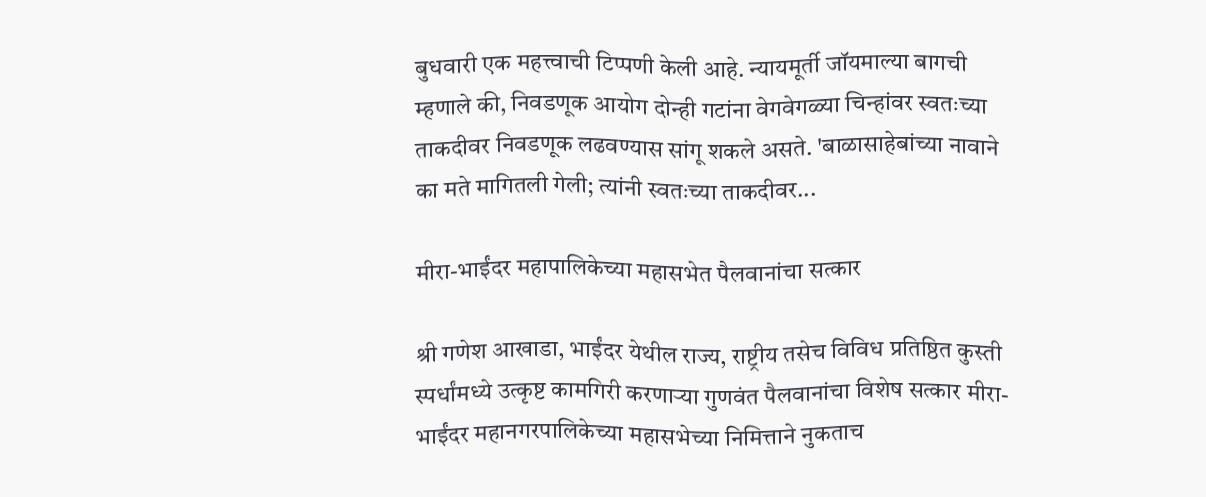बुधवारी एक महत्त्वाची टिप्पणी केली आहे. न्यायमूर्ती जॉयमाल्या बागची म्हणाले की, निवडणूक आयोग दोन्ही गटांना वेगवेगळ्या चिन्हांवर स्वतःच्या ताकदीवर निवडणूक लढवण्यास सांगू शकले असते. 'बाळासाहेबांच्या नावाने का मते मागितली गेली; त्यांनी स्वतःच्या ताकदीवर...

मीरा-भाईंदर महापालिकेच्या महासभेत पैलवानांचा सत्कार

श्री गणेश आखाडा, भाईंदर येथील राज्य, राष्ट्रीय तसेच विविध प्रतिष्ठित कुस्ती स्पर्धांमध्ये उत्कृष्ट कामगिरी करणाऱ्या गुणवंत पैलवानांचा विशेष सत्कार मीरा-भाईंदर महानगरपालिकेच्या महासभेच्या निमित्ताने नुकताच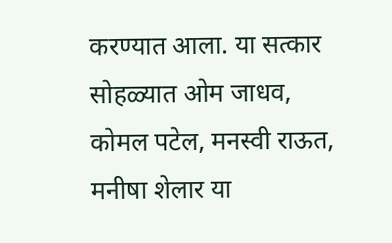करण्यात आला. या सत्कार सोहळ्यात ओम जाधव, कोमल पटेल, मनस्वी राऊत, मनीषा शेलार या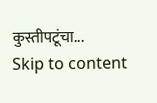कुस्तीपटूंचा...
Skip to content